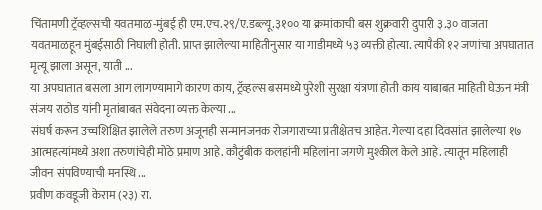चिंतामणी ट्रॅव्हल्सची यवतमाळ-मुंबई ही एम.एच.२९/ए.डब्ल्यू.३१०० या क्रमांकाची बस शुक्रवारी दुपारी ३.३० वाजता यवतमाळहून मुंबईसाठी निघाली होती. प्राप्त झालेल्या माहितीनुसार या गाडीमध्ये ५३ व्यक्ती होत्या. त्यापैकी १२ जणांचा अपघातात मृत्यू झाला असून, याती ...
या अपघातात बसला आग लागण्यामागे कारण काय, ट्रॅव्हल्स बसमध्ये पुरेशी सुरक्षा यंत्रणा होती काय याबाबत माहिती घेऊन मंत्री संजय राठोड यांनी मृतांबाबत संवेदना व्यक्त केल्या ...
संघर्ष करून उच्चशिक्षित झालेले तरुण अजूनही सन्मानजनक रोजगाराच्या प्रतीक्षेतच आहेत. गेल्या दहा दिवसांत झालेल्या १७ आत्महत्यांमध्ये अशा तरुणांचेही मोठे प्रमाण आहे. कौटुंबीक कलहांनी महिलांना जगणे मुश्कील केले आहे. त्यातून महिलाही जीवन संपविण्याची मनस्थि ...
प्रवीण कवडूजी केराम (२३) रा.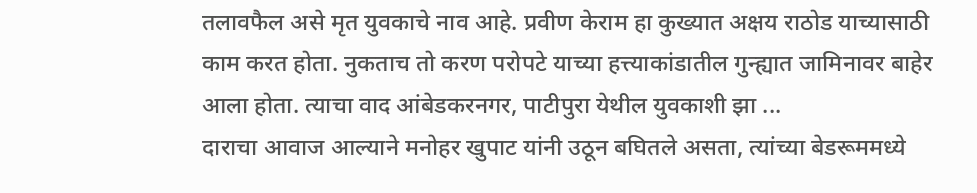तलावफैल असे मृत युवकाचे नाव आहे. प्रवीण केराम हा कुख्यात अक्षय राठोड याच्यासाठी काम करत होता. नुकताच तो करण परोपटे याच्या हत्त्याकांडातील गुन्ह्यात जामिनावर बाहेर आला होता. त्याचा वाद आंबेडकरनगर, पाटीपुरा येथील युवकाशी झा ...
दाराचा आवाज आल्याने मनोहर खुपाट यांनी उठून बघितले असता, त्यांच्या बेडरूममध्ये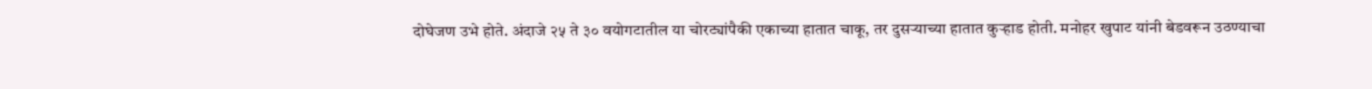दोघेजण उभे होते. अंदाजे २५ ते ३० वयोगटातील या चोरट्यांपैकी एकाच्या हातात चाकू, तर दुसऱ्याच्या हातात कुऱ्हाड होती. मनोहर खुपाट यांनी बेडवरून उठण्याचा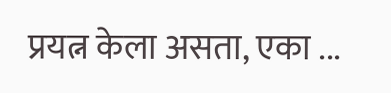प्रयत्न केला असता, एका ...